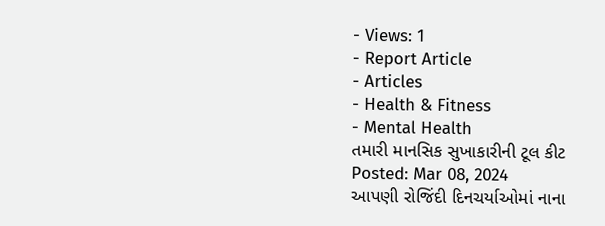- Views: 1
- Report Article
- Articles
- Health & Fitness
- Mental Health
તમારી માનસિક સુખાકારીની ટૂલ કીટ
Posted: Mar 08, 2024
આપણી રોજિંદી દિનચર્યાઓમાં નાના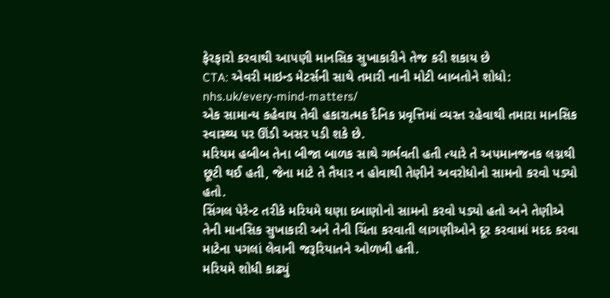ફેરફારો કરવાથી આપણી માનસિક સુખાકારીને તેજ કરી શકાય છે
CTA: એવરી માઇન્ડ મેટર્સની સાથે તમારી નાની મોટી બાબતોને શોધો: nhs.uk/every-mind-matters/
એક સામાન્ય કહેવાય તેવી હકારાત્મક દૈનિક પ્રવૃત્તિમાં વ્યસ્ત રહેવાથી તમારા માનસિક સ્વાસ્થ્ય પર ઊંડી અસર પડી શકે છે.
મરિયમ હબીબ તેના બીજા બાળક સાથે ગર્ભવતી હતી ત્યારે તે અપમાનજનક લગ્નથી છૂટી થઈ હતી, જેના માટે તે તૈયાર ન હોવાથી તેણીને અવરોધોનો સામનો કરવો પડ્યો હતો.
સિંગલ પેરેન્ટ તરીકે મરિયમે ઘણા દબાણોનો સામનો કરવો પડ્યો હતો અને તેણીએ તેની માનસિક સુખાકારી અને તેની ચિંતા કરવાતી લાગણીઓને દૂર કરવામાં મદદ કરવા માટેના પગલાં લેવાની જરૂરિયાતને ઓળખી હતી.
મરિયમે શોધી કાઢ્યું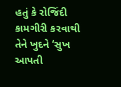હતું કે રોજિંદી કામગીરી કરવાથી તેને ખુદને ‘સુખ આપતી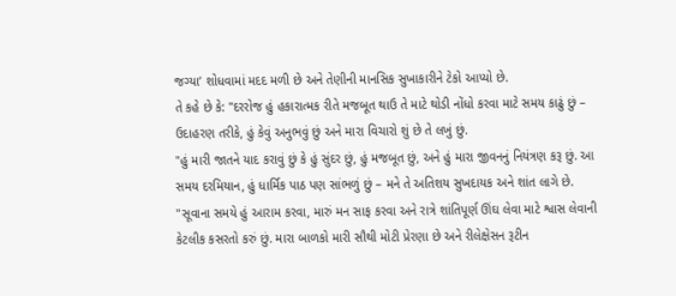જગ્યા’ શોધવામાં મદદ મળી છે અને તેણીની માનસિક સુખાકારીને ટેકો આપ્યો છે.
તે કહે છે કે: "દરરોજ હું હકારાત્મક રીતે મજબૂત થાઉ તે માટે થોડી નોંધો કરવા માટે સમય કાઢું છું – ઉદાહરણ તરીકે, હું કેવું અનુભવું છું અને મારા વિચારો શું છે તે લખું છું.
"હું મારી જાતને યાદ કરાવું છું કે હું સુંદર છું, હું મજબૂત છું, અને હું મારા જીવનનું નિયંત્રણ કરૂ છું. આ સમય દરમિયાન, હું ધાર્મિક પાઠ પણ સાંભળું છું – મને તે અતિશય સુખદાયક અને શાંત લાગે છે.
"સૂવાના સમયે હું આરામ કરવા, મારું મન સાફ કરવા અને રાત્રે શાંતિપૂર્ણ ઊંઘ લેવા માટે શ્વાસ લેવાની કેટલીક કસરતો કરું છું. મારા બાળકો મારી સૌથી મોટી પ્રેરણા છે અને રીલેક્ષેસન રૂટીન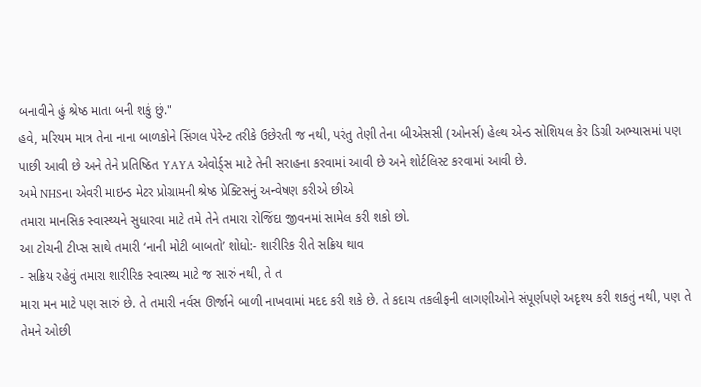બનાવીને હું શ્રેષ્ઠ માતા બની શકું છું."
હવે, મરિયમ માત્ર તેના નાના બાળકોને સિંગલ પેરેન્ટ તરીકે ઉછેરતી જ નથી, પરંતુ તેણી તેના બીએસસી (ઓનર્સ) હેલ્થ એન્ડ સોશિયલ કેર ડિગ્રી અભ્યાસમાં પણ પાછી આવી છે અને તેને પ્રતિષ્ઠિત YAYA એવોર્ડ્સ માટે તેની સરાહના કરવામાં આવી છે અને શોર્ટલિસ્ટ કરવામાં આવી છે.
અમે NHSના એવરી માઇન્ડ મેટર પ્રોગ્રામની શ્રેષ્ઠ પ્રેક્ટિસનું અન્વેષણ કરીએ છીએ
તમારા માનસિક સ્વાસ્થ્યને સુધારવા માટે તમે તેને તમારા રોજિંદા જીવનમાં સામેલ કરી શકો છો.
આ ટોચની ટીપ્સ સાથે તમારી ‘નાની મોટી બાબતો’ શોધો:- શારીરિક રીતે સક્રિય થાવ
- સક્રિય રહેવું તમારા શારીરિક સ્વાસ્થ્ય માટે જ સારું નથી, તે ત
મારા મન માટે પણ સારું છે. તે તમારી નર્વસ ઊર્જાને બાળી નાખવામાં મદદ કરી શકે છે. તે કદાચ તકલીફની લાગણીઓને સંપૂર્ણપણે અદૃશ્ય કરી શકતું નથી, પણ તે તેમને ઓછી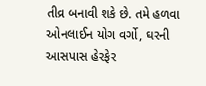તીવ્ર બનાવી શકે છે. તમે હળવા ઓનલાઈન યોગ વર્ગો, ઘરની આસપાસ હેરફેર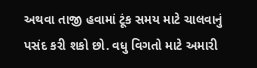અથવા તાજી હવામાં ટૂંક સમય માટે ચાલવાનું પસંદ કરી શકો છો. વધુ વિગતો માટે અમારી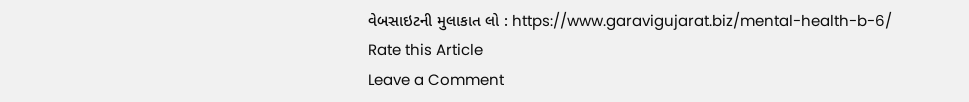વેબસાઇટની મુલાકાત લો : https://www.garavigujarat.biz/mental-health-b-6/
Rate this Article
Leave a Comment